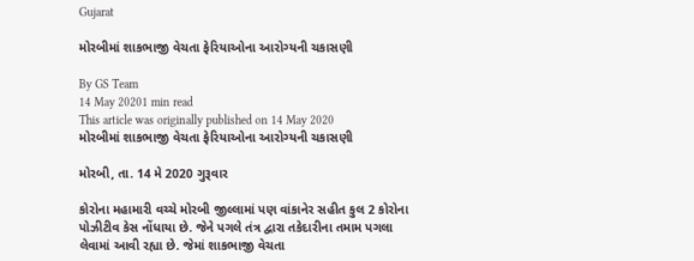Gujarat

મોરબીમાં શાકભાજી વેચતા ફેરિયાઓના આરોગ્યની ચકાસણી

By GS Team
14 May 20201 min read
This article was originally published on 14 May 2020
મોરબીમાં શાકભાજી વેચતા ફેરિયાઓના આરોગ્યની ચકાસણી

મોરબી, તા. 14 મે 2020 ગુરૂવાર

કોરોના મહામારી વચ્ચે મોરબી જીલ્લામાં પણ વાંકાનેર સહીત કુલ 2 કોરોના પોઝીટીવ કેસ નોંધાયા છે. જેને પગલે તંત્ર દ્વારા તકેદારીના તમામ પગલા લેવામાં આવી રહ્યા છે. જેમાં શાકભાજી વેચતા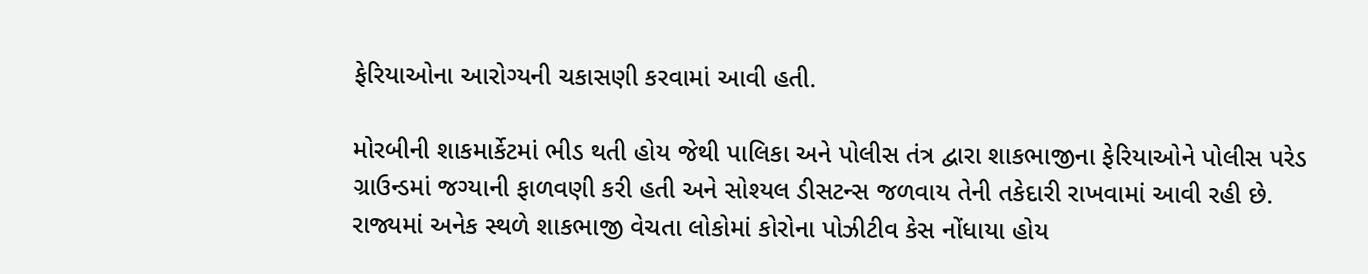ફેરિયાઓના આરોગ્યની ચકાસણી કરવામાં આવી હતી.

મોરબીની શાકમાર્કેટમાં ભીડ થતી હોય જેથી પાલિકા અને પોલીસ તંત્ર દ્વારા શાકભાજીના ફેરિયાઓને પોલીસ પરેડ ગ્રાઉન્ડમાં જગ્યાની ફાળવણી કરી હતી અને સોશ્યલ ડીસટન્સ જળવાય તેની તકેદારી રાખવામાં આવી રહી છે. રાજ્યમાં અનેક સ્થળે શાકભાજી વેચતા લોકોમાં કોરોના પોઝીટીવ કેસ નોંધાયા હોય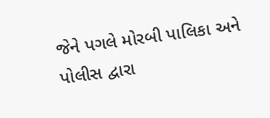જેને પગલે મોરબી પાલિકા અને પોલીસ દ્વારા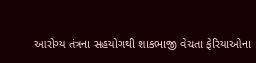આરોગ્ય તંત્રના સહયોગથી શાકભાજી વેચતા ફેરિયાઓના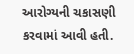આરોગ્યની ચકાસણી કરવામાં આવી હતી.